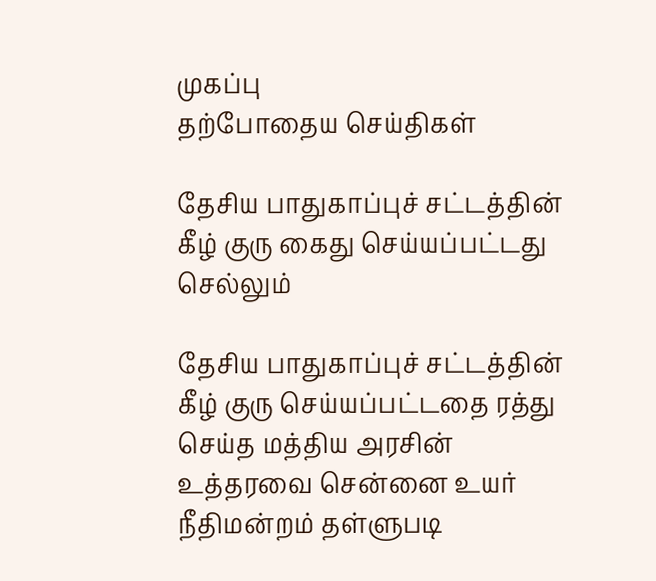முகப்பு
தற்போதைய செய்திகள்

தேசிய பாதுகாப்புச் சட்டத்தின் கீழ் குரு கைது செய்யப்பட்டது செல்லும்

தேசிய பாதுகாப்புச் சட்டத்தின் கீழ் குரு செய்யப்பட்டதை ரத்து செய்த மத்திய அரசின் உத்தரவை சென்னை உயர் நீதிமன்றம் தள்ளுபடி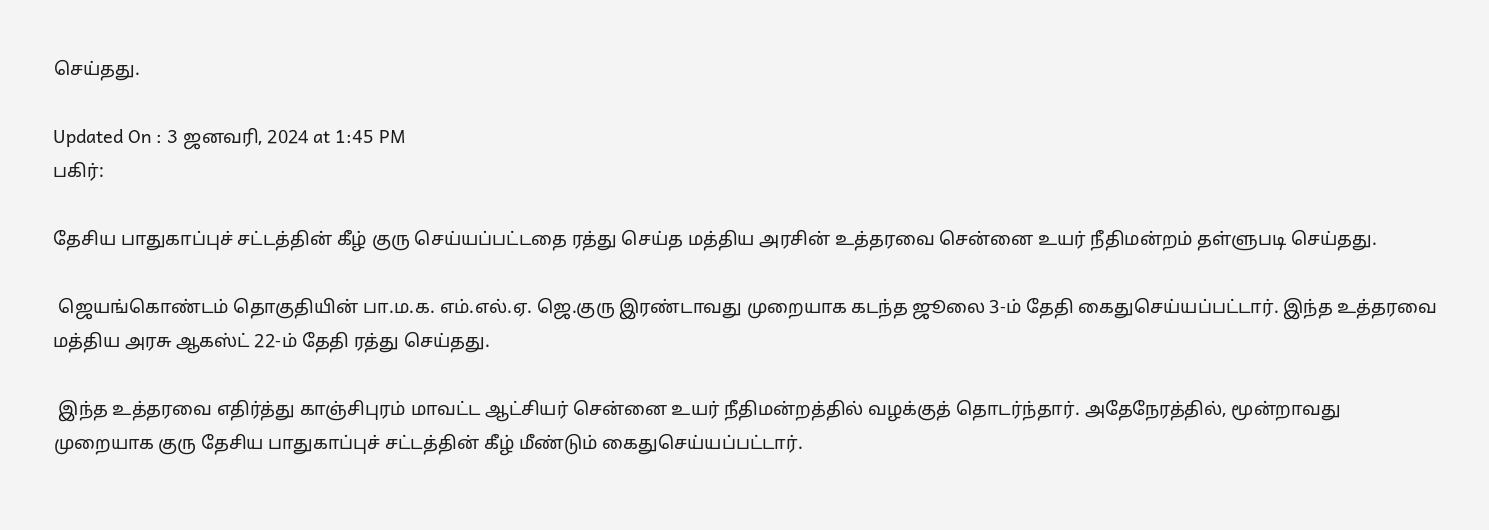செய்தது.

Updated On : 3 ஜனவரி, 2024 at 1:45 PM
பகிர்:

தேசிய பாதுகாப்புச் சட்டத்தின் கீழ் குரு செய்யப்பட்டதை ரத்து செய்த மத்திய அரசின் உத்தரவை சென்னை உயர் நீதிமன்றம் தள்ளுபடி செய்தது.

 ஜெயங்கொண்டம் தொகுதியின் பா.ம.க. எம்.எல்.ஏ. ஜெ.குரு இரண்டாவது முறையாக கடந்த ஜூலை 3-ம் தேதி கைதுசெய்யப்பட்டார். இந்த உத்தரவை மத்திய அரசு ஆகஸ்ட் 22-ம் தேதி ரத்து செய்தது.

 இந்த உத்தரவை எதிர்த்து காஞ்சிபுரம் மாவட்ட ஆட்சியர் சென்னை உயர் நீதிமன்றத்தில் வழக்குத் தொடர்ந்தார். அதேநேரத்தில், மூன்றாவது முறையாக குரு தேசிய பாதுகாப்புச் சட்டத்தின் கீழ் மீண்டும் கைதுசெய்யப்பட்டார்.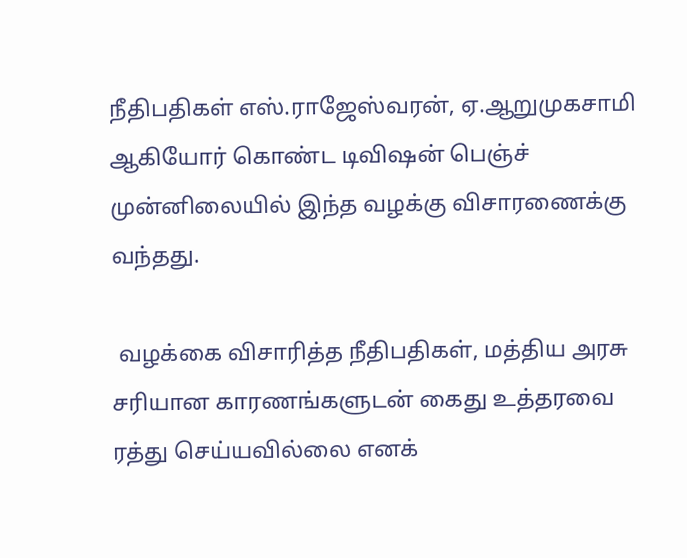நீதிபதிகள் எஸ்.ராஜேஸ்வரன், ஏ.ஆறுமுகசாமி ஆகியோர் கொண்ட டிவிஷன் பெஞ்ச் முன்னிலையில் இந்த வழக்கு விசாரணைக்கு வந்தது.

 வழக்கை விசாரித்த நீதிபதிகள், மத்திய அரசு சரியான காரணங்களுடன் கைது உத்தரவை ரத்து செய்யவில்லை எனக்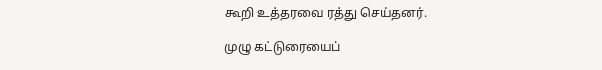கூறி உத்தரவை ரத்து செய்தனர்.

முழு கட்டுரையைப்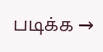படிக்க →